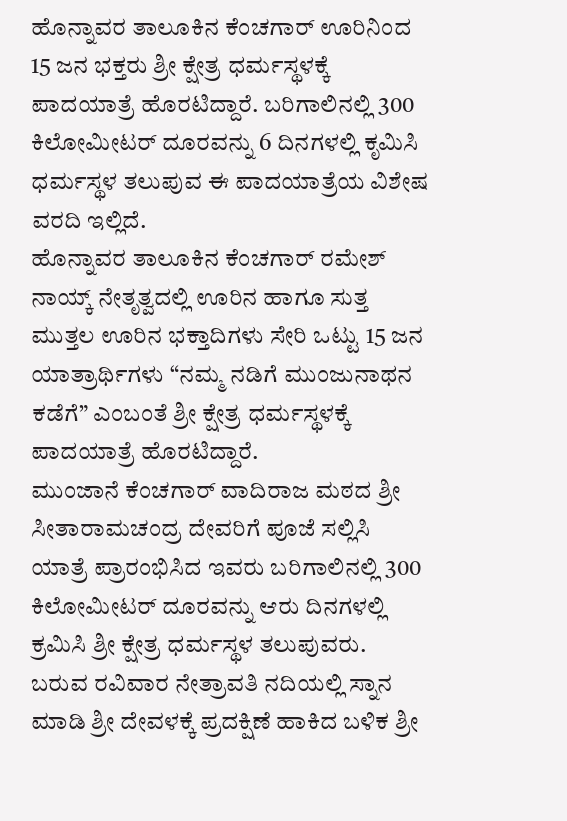ಹೊನ್ನಾವರ ತಾಲೂಕಿನ ಕೆಂಚಗಾರ್ ಊರಿನಿಂದ 15 ಜನ ಭಕ್ತರು ಶ್ರೀ ಕ್ಷೇತ್ರ ಧರ್ಮಸ್ಥಳಕ್ಕೆ ಪಾದಯಾತ್ರೆ ಹೊರಟಿದ್ದಾರೆ. ಬರಿಗಾಲಿನಲ್ಲಿ 300 ಕಿಲೋಮೀಟರ್ ದೂರವನ್ನು 6 ದಿನಗಳಲ್ಲಿ ಕೃಮಿಸಿ ಧರ್ಮಸ್ಥಳ ತಲುಪುವ ಈ ಪಾದಯಾತ್ರೆಯ ವಿಶೇಷ ವರದಿ ಇಲ್ಲಿದೆ.
ಹೊನ್ನಾವರ ತಾಲೂಕಿನ ಕೆಂಚಗಾರ್ ರಮೇಶ್ ನಾಯ್ಕ್ ನೇತೃತ್ವದಲ್ಲಿ ಊರಿನ ಹಾಗೂ ಸುತ್ತ ಮುತ್ತಲ ಊರಿನ ಭಕ್ತಾದಿಗಳು ಸೇರಿ ಒಟ್ಟು 15 ಜನ ಯಾತ್ರಾರ್ಥಿಗಳು “ನಮ್ಮ ನಡಿಗೆ ಮುಂಜುನಾಥನ ಕಡೆಗೆ” ಎಂಬಂತೆ ಶ್ರೀ ಕ್ಷೇತ್ರ ಧರ್ಮಸ್ಥಳಕ್ಕೆ ಪಾದಯಾತ್ರೆ ಹೊರಟಿದ್ದಾರೆ.
ಮುಂಜಾನೆ ಕೆಂಚಗಾರ್ ವಾದಿರಾಜ ಮಠದ ಶ್ರೀ ಸೀತಾರಾಮಚಂದ್ರ ದೇವರಿಗೆ ಪೂಜೆ ಸಲ್ಲಿಸಿ ಯಾತ್ರೆ ಪ್ರಾರಂಭಿಸಿದ ಇವರು ಬರಿಗಾಲಿನಲ್ಲಿ 300 ಕಿಲೋಮೀಟರ್ ದೂರವನ್ನು ಆರು ದಿನಗಳಲ್ಲಿ ಕ್ರಮಿಸಿ ಶ್ರೀ ಕ್ಷೇತ್ರ ಧರ್ಮಸ್ಥಳ ತಲುಪುವರು. ಬರುವ ರವಿವಾರ ನೇತ್ರಾವತಿ ನದಿಯಲ್ಲಿ ಸ್ನಾನ ಮಾಡಿ ಶ್ರೀ ದೇವಳಕ್ಕೆ ಪ್ರದಕ್ಷಿಣೆ ಹಾಕಿದ ಬಳಿಕ ಶ್ರೀ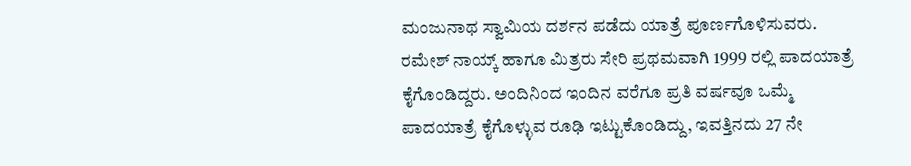ಮಂಜುನಾಥ ಸ್ವಾಮಿಯ ದರ್ಶನ ಪಡೆದು ಯಾತ್ರೆ ಪೂರ್ಣಗೊಳಿಸುವರು.
ರಮೇಶ್ ನಾಯ್ಕ್ ಹಾಗೂ ಮಿತ್ರರು ಸೇರಿ ಪ್ರಥಮವಾಗಿ 1999 ರಲ್ಲಿ ಪಾದಯಾತ್ರೆ ಕೈಗೊಂಡಿದ್ದರು. ಅಂದಿನಿಂದ ಇಂದಿನ ವರೆಗೂ ಪ್ರತಿ ವರ್ಷವೂ ಒಮ್ಮೆ ಪಾದಯಾತ್ರೆ ಕೈಗೊಳ್ಳುವ ರೂಢಿ ಇಟ್ಟುಕೊಂಡಿದ್ದು, ಇವತ್ತಿನದು 27 ನೇ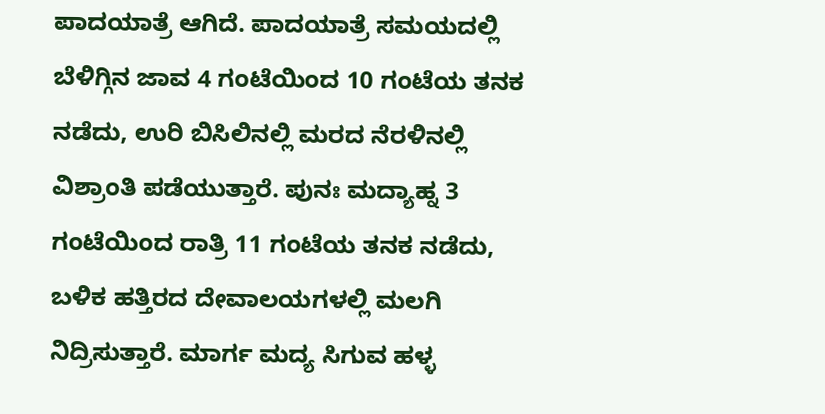ಪಾದಯಾತ್ರೆ ಆಗಿದೆ. ಪಾದಯಾತ್ರೆ ಸಮಯದಲ್ಲಿ ಬೆಳಿಗ್ಗಿನ ಜಾವ 4 ಗಂಟೆಯಿಂದ 10 ಗಂಟೆಯ ತನಕ ನಡೆದು, ಉರಿ ಬಿಸಿಲಿನಲ್ಲಿ ಮರದ ನೆರಳಿನಲ್ಲಿ ವಿಶ್ರಾಂತಿ ಪಡೆಯುತ್ತಾರೆ. ಪುನಃ ಮದ್ಯಾಹ್ನ 3 ಗಂಟೆಯಿಂದ ರಾತ್ರಿ 11 ಗಂಟೆಯ ತನಕ ನಡೆದು, ಬಳಿಕ ಹತ್ತಿರದ ದೇವಾಲಯಗಳಲ್ಲಿ ಮಲಗಿ ನಿದ್ರಿಸುತ್ತಾರೆ. ಮಾರ್ಗ ಮದ್ಯ ಸಿಗುವ ಹಳ್ಳ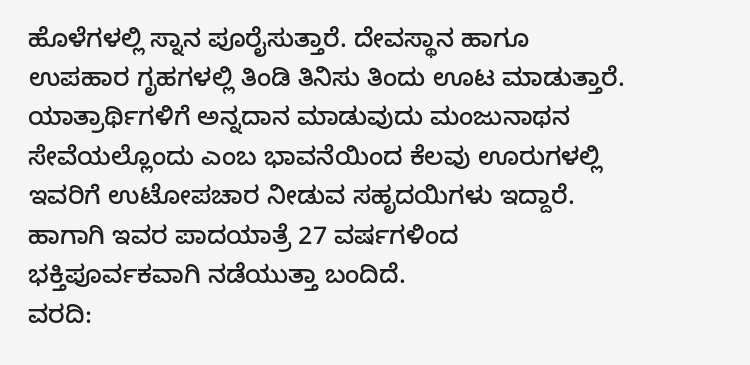ಹೊಳೆಗಳಲ್ಲಿ ಸ್ನಾನ ಪೂರೈಸುತ್ತಾರೆ. ದೇವಸ್ಥಾನ ಹಾಗೂ ಉಪಹಾರ ಗೃಹಗಳಲ್ಲಿ ತಿಂಡಿ ತಿನಿಸು ತಿಂದು ಊಟ ಮಾಡುತ್ತಾರೆ. ಯಾತ್ರಾರ್ಥಿಗಳಿಗೆ ಅನ್ನದಾನ ಮಾಡುವುದು ಮಂಜುನಾಥನ ಸೇವೆಯಲ್ಲೊಂದು ಎಂಬ ಭಾವನೆಯಿಂದ ಕೆಲವು ಊರುಗಳಲ್ಲಿ ಇವರಿಗೆ ಉಟೋಪಚಾರ ನೀಡುವ ಸಹೃದಯಿಗಳು ಇದ್ದಾರೆ. ಹಾಗಾಗಿ ಇವರ ಪಾದಯಾತ್ರೆ 27 ವರ್ಷಗಳಿಂದ ಭಕ್ತಿಪೂರ್ವಕವಾಗಿ ನಡೆಯುತ್ತಾ ಬಂದಿದೆ.
ವರದಿ: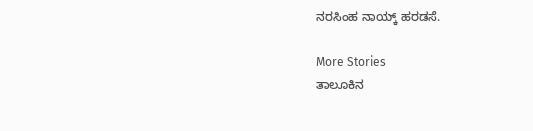ನರಸಿಂಹ ನಾಯ್ಕ್ ಹರಡಸೆ.

More Stories
ತಾಲೂಕಿನ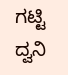ಗಟ್ಟಿ ದ್ವನಿ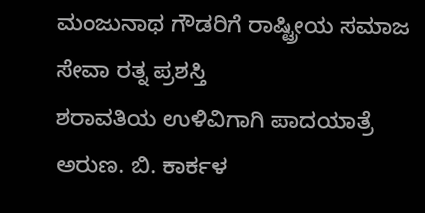ಮಂಜುನಾಥ ಗೌಡರಿಗೆ ರಾಷ್ಟ್ರೀಯ ಸಮಾಜ ಸೇವಾ ರತ್ನ ಪ್ರಶಸ್ತಿ
ಶರಾವತಿಯ ಉಳಿವಿಗಾಗಿ ಪಾದಯಾತ್ರೆ
ಅರುಣ. ಬಿ. ಕಾರ್ಕಳ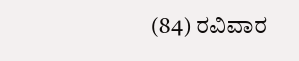(84) ರವಿವಾರ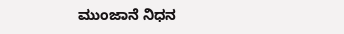ಮುಂಜಾನೆ ನಿಧನ